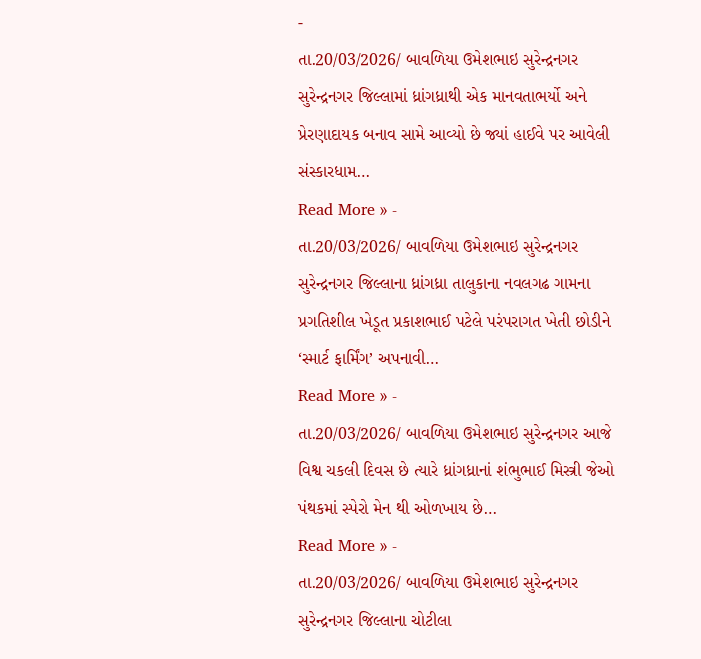-
તા.20/03/2026/ બાવળિયા ઉમેશભાઇ સુરેન્દ્રનગર સુરેન્દ્રનગર જિલ્લામાં ધ્રાંગધ્રાથી એક માનવતાભર્યો અને પ્રેરણાદાયક બનાવ સામે આવ્યો છે જ્યાં હાઈવે પર આવેલી સંસ્કારધામ…
Read More » -
તા.20/03/2026/ બાવળિયા ઉમેશભાઇ સુરેન્દ્રનગર સુરેન્દ્રનગર જિલ્લાના ધ્રાંગધ્રા તાલુકાના નવલગઢ ગામના પ્રગતિશીલ ખેડૂત પ્રકાશભાઈ પટેલે પરંપરાગત ખેતી છોડીને ‘સ્માર્ટ ફાર્મિંગ’ અપનાવી…
Read More » -
તા.20/03/2026/ બાવળિયા ઉમેશભાઇ સુરેન્દ્રનગર આજે વિશ્વ ચકલી દિવસ છે ત્યારે ધ્રાંગધ્રાનાં શંભુભાઈ મિસ્ત્રી જેઓ પંથકમાં સ્પેરો મેન થી ઓળખાય છે…
Read More » -
તા.20/03/2026/ બાવળિયા ઉમેશભાઇ સુરેન્દ્રનગર સુરેન્દ્રનગર જિલ્લાના ચોટીલા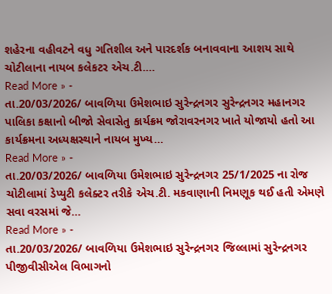શહેરના વહીવટને વધુ ગતિશીલ અને પારદર્શક બનાવવાના આશય સાથે ચોટીલાના નાયબ કલેકટર એચ.ટી.…
Read More » -
તા.20/03/2026/ બાવળિયા ઉમેશભાઇ સુરેન્દ્રનગર સુરેન્દ્રનગર મહાનગર પાલિકા કક્ષાનો બીજો સેવાસેતુ કાર્યક્રમ જોરાવરનગર ખાતે યોજાયો હતો આ કાર્યક્રમના અધ્યક્ષસ્થાને નાયબ મુખ્ય…
Read More » -
તા.20/03/2026/ બાવળિયા ઉમેશભાઇ સુરેન્દ્રનગર 25/1/2025 ના રોજ ચોટીલામાં ડેપ્યુટી કલેક્ટર તરીકે એચ.ટી. મકવાણાની નિમણૂક થઈ હતી એમણે સવા વરસમાં જે…
Read More » -
તા.20/03/2026/ બાવળિયા ઉમેશભાઇ સુરેન્દ્રનગર જિલ્લામાં સુરેન્દ્રનગર પીજીવીસીએલ વિભાગનો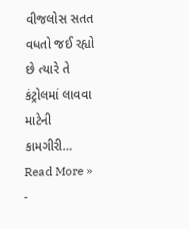વીજલોસ સતત વધતો જઈ રહ્યો છે ત્યારે તે કંટ્રોલમાં લાવવા માટેની કામગીરી…
Read More » -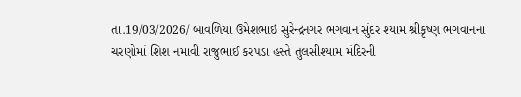તા.19/03/2026/ બાવળિયા ઉમેશભાઇ સુરેન્દ્રનગર ભગવાન સુંદર શ્યામ શ્રીકૃષ્ણ ભગવાનના ચરણોમાં શિશ નમાવી રાજુભાઈ કરપડા હસ્તે તુલસીશ્યામ મંદિરની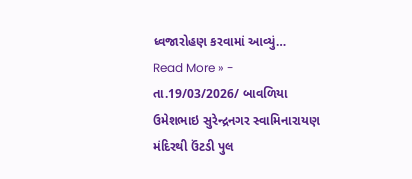ધ્વજારોહણ કરવામાં આવ્યું…
Read More » -
તા.19/03/2026/ બાવળિયા ઉમેશભાઇ સુરેન્દ્રનગર સ્વામિનારાયણ મંદિરથી ઉંટડી પુલ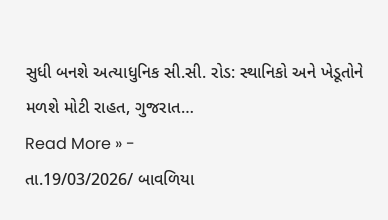સુધી બનશે અત્યાધુનિક સી.સી. રોડ: સ્થાનિકો અને ખેડૂતોને મળશે મોટી રાહત, ગુજરાત…
Read More » -
તા.19/03/2026/ બાવળિયા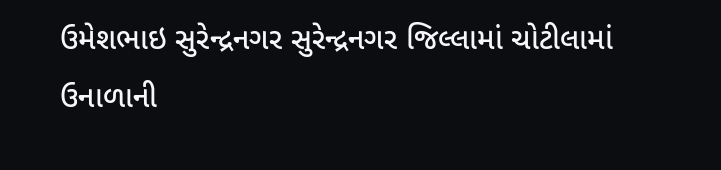ઉમેશભાઇ સુરેન્દ્રનગર સુરેન્દ્રનગર જિલ્લામાં ચોટીલામાં ઉનાળાની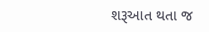શરૂઆત થતા જ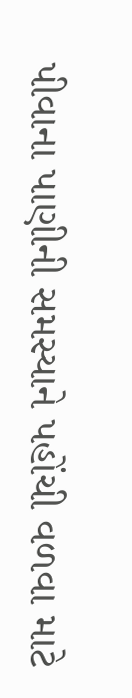પીવાના પાણીની સમસ્યાને પહોંચી વળવા માટે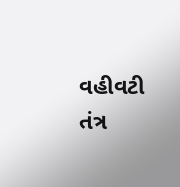વહીવટી તંત્ર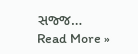સજ્જ…
Read More »